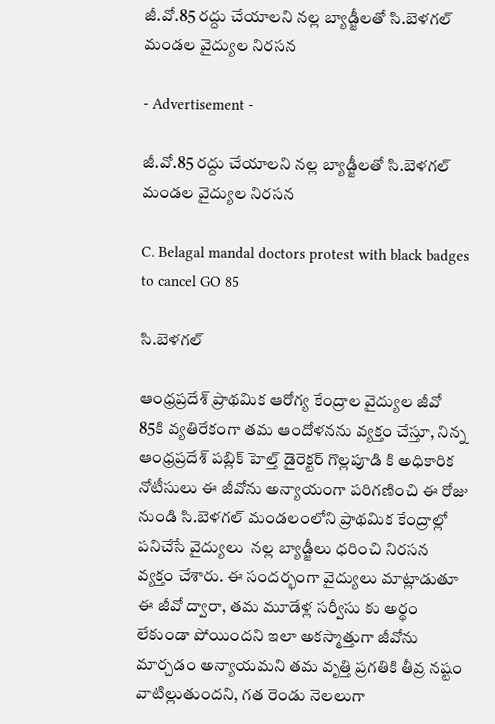జీ.వో.85 రద్దు చేయాలని నల్ల బ్యాడ్జీలతో సి.బెళగల్ మండల వైద్యుల నిరసన

- Advertisement -

జీ.వో.85 రద్దు చేయాలని నల్ల బ్యాడ్జీలతో సి.బెళగల్ మండల వైద్యుల నిరసన

C. Belagal mandal doctors protest with black badges to cancel GO 85

సి.బెళగల్

ఆంధ్రప్రదేశ్ ప్రాథమిక ఆరోగ్య కేంద్రాల వైద్యుల జీవో 85కి వ్యతిరేకంగా తమ ఆందోళనను వ్యక్తం చేస్తూ, నిన్న ఆంధ్రప్రదేశ్ పబ్లిక్ హెల్త్ డైరెక్టర్ గొల్లపూడి కి అధికారిక నోటీసులు ఈ జీవోను అన్యాయంగా పరిగణించి ఈ రోజు నుండి సి.బెళగల్ మండలంలోని ప్రాథమిక కేంద్రాల్లో పనిచేసే వైద్యులు  నల్ల బ్యాడ్జీలు ధరించి నిరసన వ్యక్తం చేశారు. ఈ సందర్భంగా వైద్యులు మాట్లాడుతూ ఈ జీవో ద్వారా, తమ మూడేళ్ల సర్వీసు కు అర్థం లేకుండా పోయిందని ఇలా అకస్మాత్తుగా జీవోను మార్చడం అన్యాయమని తమ వృత్తి ప్రగతికి తీవ్ర నష్టం వాటిల్లుతుందని, గత రెండు నెలలుగా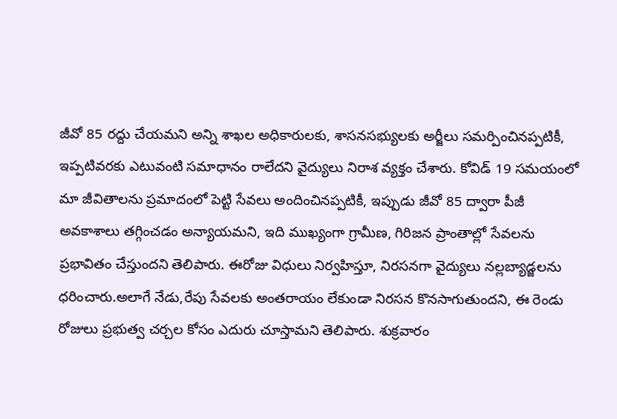జీవో 85 రద్దు చేయమని అన్ని శాఖల అధికారులకు, శాసనసభ్యులకు అర్జీలు సమర్పించినప్పటికీ, ఇప్పటివరకు ఎటువంటి సమాధానం రాలేదని వైద్యులు నిరాశ వ్యక్తం చేశారు. కోవిడ్ 19 సమయంలో మా జీవితాలను ప్రమాదంలో పెట్టి సేవలు అందించినప్పటికీ, ఇప్పుడు జీవో 85 ద్వారా పీజీ అవకాశాలు తగ్గించడం అన్యాయమని, ఇది ముఖ్యంగా గ్రామీణ, గిరిజన ప్రాంతాల్లో సేవలను ప్రభావితం చేస్తుందని తెలిపారు. ఈరోజు విధులు నిర్వహిస్తూ, నిరసనగా వైద్యులు నల్లబ్యాడ్జలను ధరించారు.అలాగే నేడు,రేపు సేవలకు అంతరాయం లేకుండా నిరసన కొనసాగుతుందని, ఈ రెండు రోజులు ప్రభుత్వ చర్చల కోసం ఎదురు చూస్తామని తెలిపారు. శుక్రవారం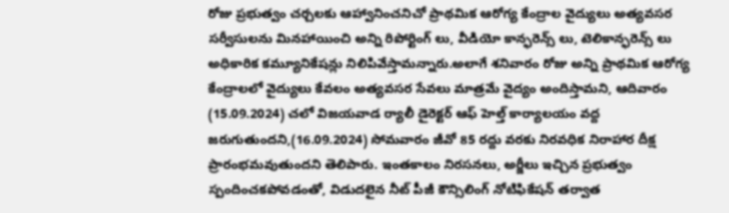రోజు ప్రభుత్వం చర్చలకు ఆహ్వానించనిచో ప్రాథమిక ఆరోగ్య కేంద్రాల వైద్యులు అత్యవసర సర్వీసులను మినహాయించి అన్ని రిపోర్టింగ్ లు, వీడియో కాన్ఫరెన్స్ లు, టెలికాన్ఫరెన్స్ లు అధికారిక కమ్యూనికేషన్లు నిలిపివేస్తామన్నారు.అలాగే శనివారం రోజు అన్ని ప్రాథమిక ఆరోగ్య కేంద్రాలలో వైద్యులు కేవలం అత్యవసర సేవలు మాత్రమే వైద్యం అందిస్తామని, ఆదివారం (15.09.2024) చలో విజయవాడ ర్యాలీ డైరెక్టర్ ఆఫ్ హెల్త్ కార్యాలయం వద్ద జరుగుతుందని,(16.09.2024) సోమవారం జీవో 85 రద్దు వరకు నిరవధిక నిరాహార దీక్ష ప్రారంభమవుతుందని తెలిపారు. ఇంతకాలం నిరసనలు, అర్జీలు ఇచ్చిన ప్రభుత్వం స్పందించకపోవడంతో, విడుదలైన నీట్ పీజీ కౌన్సిలింగ్ నోటిఫికేషన్ తర్వాత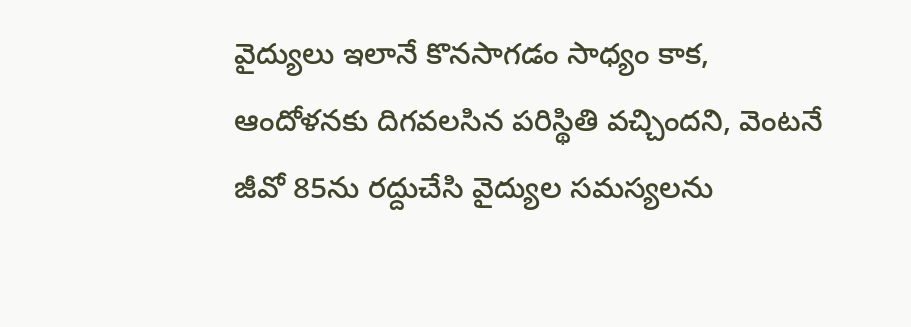వైద్యులు ఇలానే కొనసాగడం సాధ్యం కాక, ఆందోళనకు దిగవలసిన పరిస్థితి వచ్చిందని, వెంటనే జీవో 85ను రద్దుచేసి వైద్యుల సమస్యలను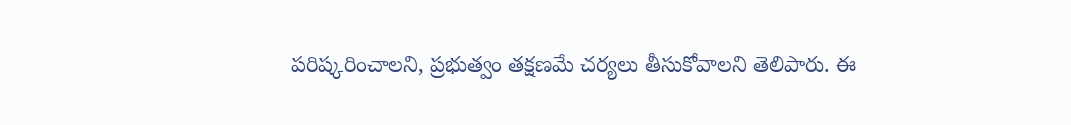పరిష్కరించాలని, ప్రభుత్వం తక్షణమే చర్యలు తీసుకోవాలని తెలిపారు. ఈ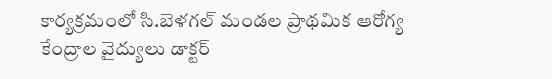కార్యక్రమంలో సి.బెళగల్ మండల ప్రాథమిక ఆరోగ్య కేంద్రాల వైద్యులు డాక్టర్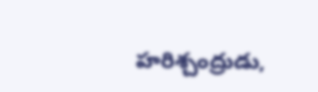హరిశ్చంద్రుడు,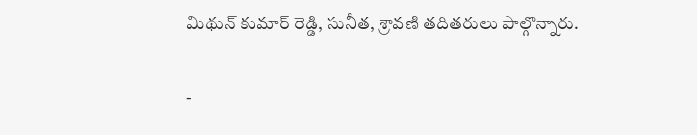మిథున్ కుమార్ రెడ్డి, సునీత, శ్రావణి తదితరులు పాల్గొన్నారు.

-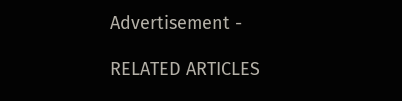Advertisement -

RELATED ARTICLES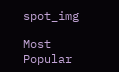spot_img

Most Popular